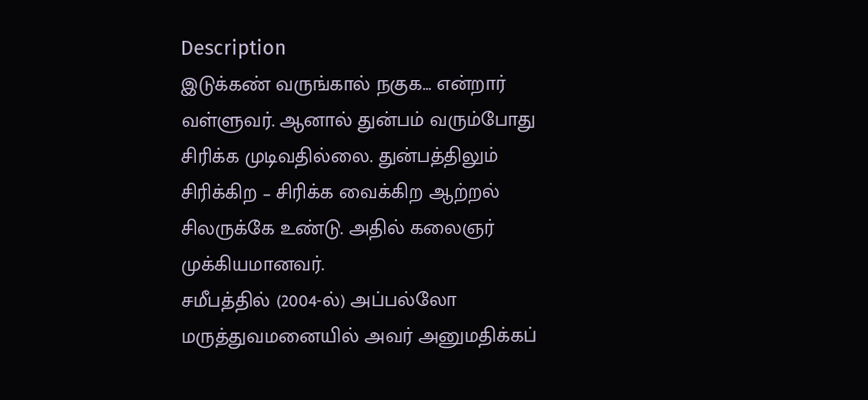Description
இடுக்கண் வருங்கால் நகுக… என்றார் வள்ளுவர். ஆனால் துன்பம் வரும்போது சிரிக்க முடிவதில்லை. துன்பத்திலும் சிரிக்கிற – சிரிக்க வைக்கிற ஆற்றல் சிலருக்கே உண்டு. அதில் கலைஞர் முக்கியமானவர்.
சமீபத்தில் (2004-ல்) அப்பல்லோ மருத்துவமனையில் அவர் அனுமதிக்கப்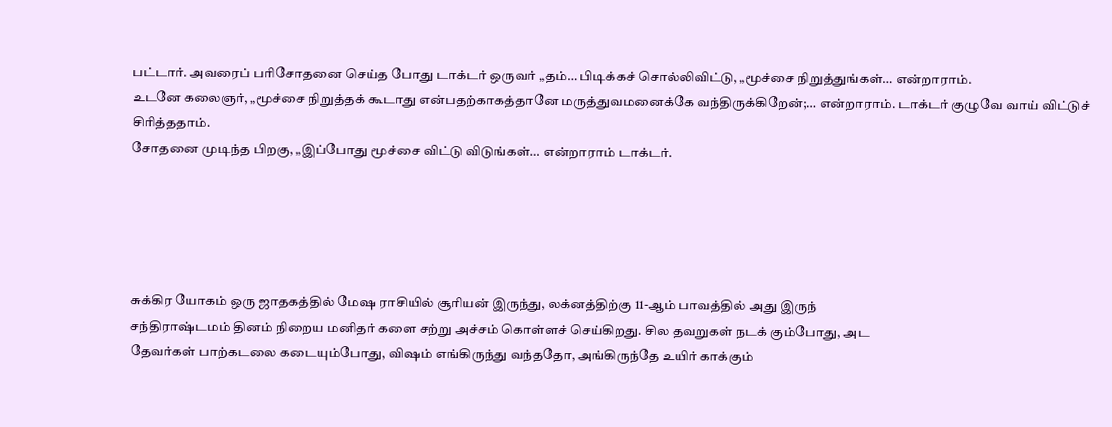பட்டார். அவரைப் பரிசோதனை செய்த போது டாக்டர் ஒருவர் „தம்… பிடிக்கச் சொல்லிவிட்டு, „மூச்சை நிறுத்துங்கள்… என்றாராம்.
உடனே கலைஞர், „மூச்சை நிறுத்தக் கூடாது என்பதற்காகத்தானே மருத்துவமனைக்கே வந்திருக்கிறேன்;… என்றாராம். டாக்டர் குழுவே வாய் விட்டுச் சிரித்ததாம்.
சோதனை முடிந்த பிறகு, „இப்போது மூச்சை விட்டு விடுங்கள்… என்றாராம் டாக்டர்.





சுக்கிர யோகம் ஒரு ஜாதகத்தில் மேஷ ராசியில் சூரியன் இருந்து, லக்னத்திற்கு 11-ஆம் பாவத்தில் அது இருந்
சந்திராஷ்டமம் தினம் நிறைய மனிதர் களை சற்று அச்சம் கொள்ளச் செய்கிறது. சில தவறுகள் நடக் கும்போது, அட
தேவர்கள் பாற்கடலை கடையும்போது, விஷம் எங்கிருந்து வந்ததோ, அங்கிருந்தே உயிர் காக்கும்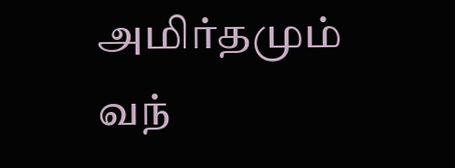அமிர்தமும் வந்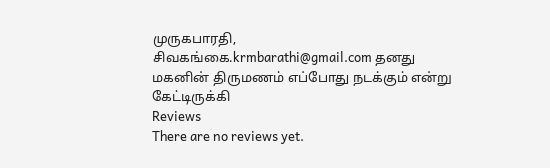முருகபாரதி, சிவகங்கை.krmbarathi@gmail.com தனது மகனின் திருமணம் எப்போது நடக்கும் என்று கேட்டிருக்கி
Reviews
There are no reviews yet.